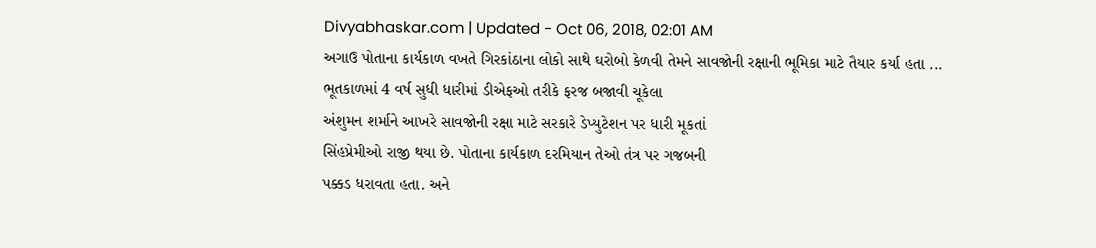Divyabhaskar.com | Updated - Oct 06, 2018, 02:01 AM
અગાઉ પોતાના કાર્યકાળ વખતે ગિરકાંઠાના લોકો સાથે ઘરોબો કેળવી તેમને સાવજોની રક્ષાની ભૂમિકા માટે તૈયાર કર્યા હતા ...
ભૂતકાળમાં 4 વર્ષ સુધી ધારીમાં ડીએફઓ તરીકે ફરજ બજાવી ચૂકેલા
અંશુમન શર્માને આખરે સાવજોની રક્ષા માટે સરકારે ડેપ્યુટેશન પર ધારી મૂકતાં
સિંહપ્રેમીઓ રાજી થયા છે. પોતાના કાર્યકાળ દરમિયાન તેઓ તંત્ર પર ગજબની
પક્કડ ધરાવતા હતા. અને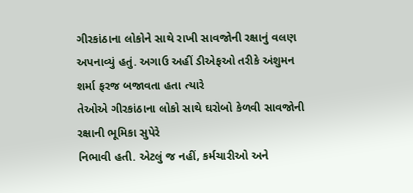ગીરકાંઠાના લોકોને સાથે રાખી સાવજોની રક્ષાનું વલણ
અપનાવ્યું હતું. અગાઉ અહીં ડીએફઓ તરીકે અંશુમન શર્મા ફરજ બજાવતા હતા ત્યારે
તેઓએ ગીરકાંઠાના લોકો સાથે ઘરોબો કેળવી સાવજોની રક્ષાની ભૂમિકા સુપેરે
નિભાવી હતી. એટલું જ નહીં, કર્મચારીઓ અને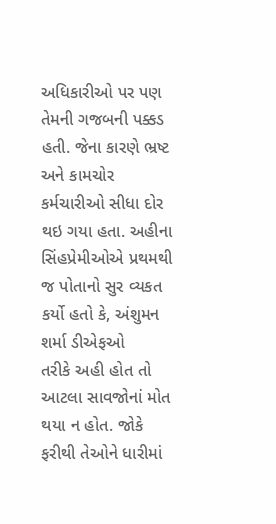અધિકારીઓ પર પણ તેમની ગજબની પક્કડ
હતી. જેના કારણે ભ્રષ્ટ અને કામચોર કર્મચારીઓ સીધા દોર થઇ ગયા હતા. અહીના
સિંહપ્રેમીઓએ પ્રથમથી જ પોતાનો સુર વ્યકત કર્યો હતો કે, અંશુમન શર્મા ડીએફઓ
તરીકે અહી હોત તો આટલા સાવજોનાં મોત થયા ન હોત. જોકે ફરીથી તેઓને ધારીમાં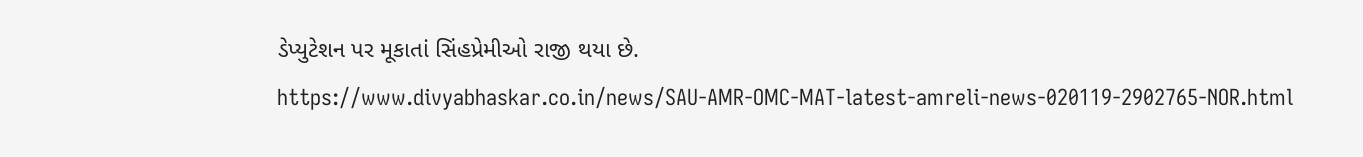ડેપ્યુટેશન પર મૂકાતાં સિંહપ્રેમીઓ રાજી થયા છે.
https://www.divyabhaskar.co.in/news/SAU-AMR-OMC-MAT-latest-amreli-news-020119-2902765-NOR.html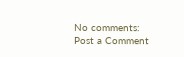No comments:
Post a Comment